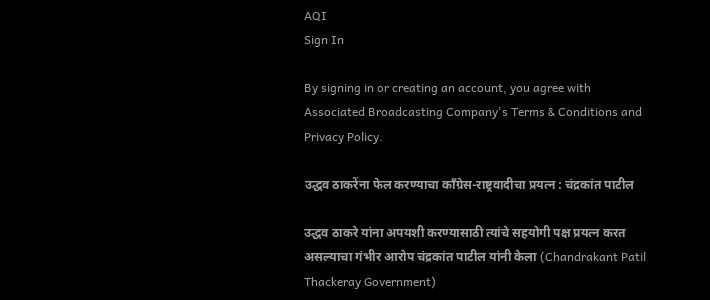AQI
Sign In

By signing in or creating an account, you agree with Associated Broadcasting Company's Terms & Conditions and Privacy Policy.

उद्धव ठाकरेंना फेल करण्याचा काँग्रेस-राष्ट्रवादीचा प्रयत्न : चंद्रकांत पाटील

उद्धव ठाकरे यांना अपयशी करण्यासाठी त्यांचे सहयोगी पक्ष प्रयत्न करत असल्याचा गंभीर आरोप चंद्रकांत पाटील यांनी केला (Chandrakant Patil Thackeray Government)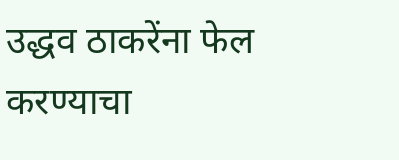उद्धव ठाकरेंना फेल करण्याचा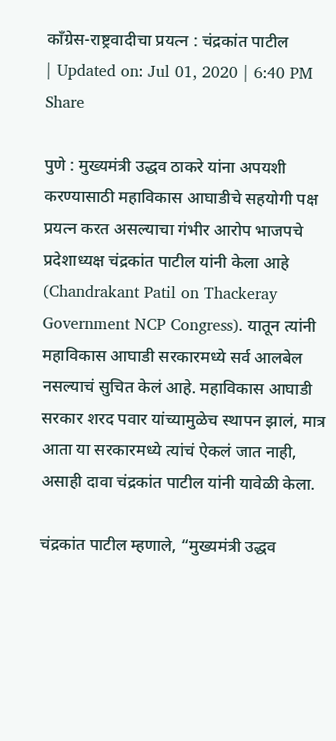काँग्रेस-राष्ट्रवादीचा प्रयत्न : चंद्रकांत पाटील
| Updated on: Jul 01, 2020 | 6:40 PM
Share

पुणे : मुख्यमंत्री उद्धव ठाकरे यांना अपयशी करण्यासाठी महाविकास आघाडीचे सहयोगी पक्ष प्रयत्न करत असल्याचा गंभीर आरोप भाजपचे प्रदेशाध्यक्ष चंद्रकांत पाटील यांनी केला आहे (Chandrakant Patil on Thackeray Government NCP Congress). यातून त्यांनी महाविकास आघाडी सरकारमध्ये सर्व आलबेल नसल्याचं सुचित केलं आहे. महाविकास आघाडी सरकार शरद पवार यांच्यामुळेच स्थापन झालं, मात्र आता या सरकारमध्ये त्यांचं ऐकलं जात नाही, असाही दावा चंद्रकांत पाटील यांनी यावेळी केला.

चंद्रकांत पाटील म्हणाले, “मुख्यमंत्री उद्धव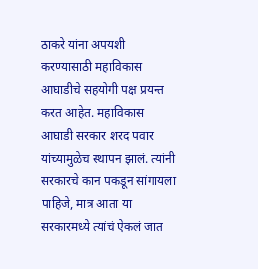ठाकरे यांना अपयशी करण्यासाठी महाविकास आघाडीचे सहयोगी पक्ष प्रयन्त करत आहेत. महाविकास आघाडी सरकार शरद पवार यांच्यामुळेच स्थापन झालं. त्यांनी सरकारचे कान पकडून सांगायला पाहिजे, मात्र आता या सरकारमध्ये त्यांचं ऐकलं जात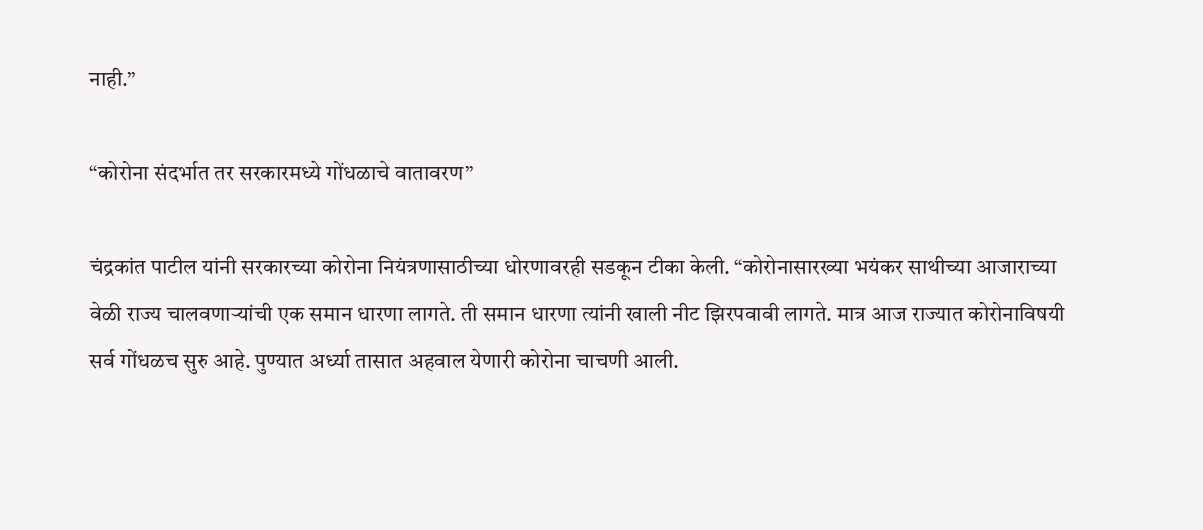नाही.”

“कोरोना संदर्भात तर सरकारमध्ये गोंधळाचे वातावरण”

चंद्रकांत पाटील यांनी सरकारच्या कोरोना नियंत्रणासाठीच्या धोरणावरही सडकून टीका केली. “कोरोनासारख्या भयंकर साथीच्या आजाराच्या वेळी राज्य चालवणाऱ्यांची एक समान धारणा लागते. ती समान धारणा त्यांनी खाली नीट झिरपवावी लागते. मात्र आज राज्यात कोरोनाविषयी सर्व गोंधळच सुरु आहे. पुण्यात अर्ध्या तासात अहवाल येणारी कोरोना चाचणी आली.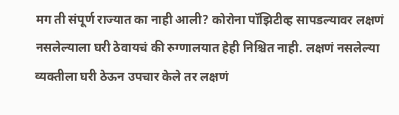मग ती संपूर्ण राज्यात का नाही आली? कोरोना पॉझिटीव्ह सापडल्यावर लक्षणं नसलेल्याला घरी ठेवायचं की रुग्णालयात हेही निश्चित नाही. लक्षणं नसलेल्या व्यक्तीला घरी ठेऊन उपचार केले तर लक्षणं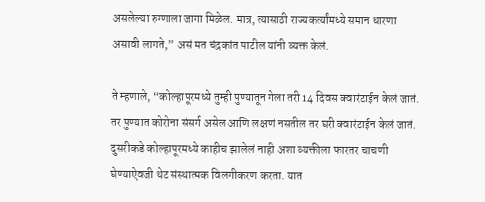असलेल्या रुग्णाला जागा मिळेल. मात्र, त्यासाठी राज्यकर्त्यांमध्ये समान धारणा असावी लागते,” असं मत चंद्रकांत पाटील यांनी व्यक्त केलं.

ते म्हणाले, “कोल्हापूरमध्ये तुम्ही पुण्यातून गेला तरी 14 दिवस क्वारंटाईन केलं जातं. तर पुण्यात कोरोना संसर्ग असेल आणि लक्षणं नसतील तर घरी क्वारंटाईन केलं जातं. दुसरीकडे कोल्हापूरमध्ये काहीच झालेलं नाही अशा व्यक्तीला फारतर चाचणी घेण्याऐवजी थेट संस्थात्मक विलगीकरण करता. यात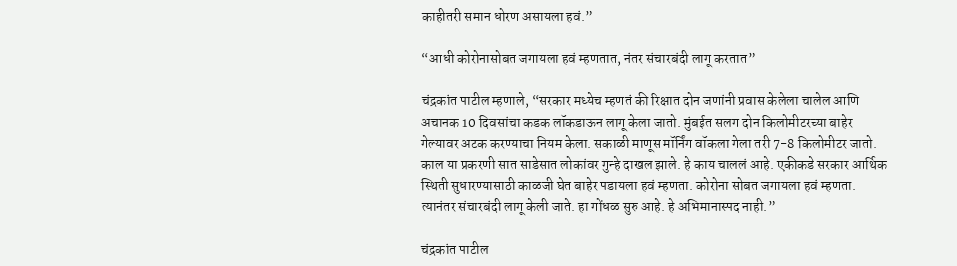काहीतरी समान धोरण असायला हवं.”

“आधी कोरोनासोबत जगायला हवं म्हणतात, नंतर संचारबंदी लागू करतात”

चंद्रकांत पाटील म्हणाले, “सरकार मध्येच म्हणतं की रिक्षात दोन जणांनी प्रवास केलेला चालेल आणि अचानक 10 दिवसांचा कडक लॉकडाऊन लागू केला जातो. मुंबईत सलग दोन किलोमीटरच्या बाहेर गेल्यावर अटक करण्याचा नियम केला. सकाळी माणूस मॉर्निंग वॉकला गेला तरी 7-8 किलोमीटर जातो. काल या प्रकरणी सात साडेसात लोकांवर गुन्हे दाखल झाले. हे काय चाललं आहे. एकीकडे सरकार आर्थिक स्थिती सुधारण्यासाठी काळजी घेत बाहेर पडायला हवं म्हणता. कोरोना सोबत जगायला हवं म्हणता. त्यानंतर संचारबंदी लागू केली जाते. हा गोंधळ सुरु आहे. हे अभिमानास्पद नाही.”

चंद्रकांत पाटील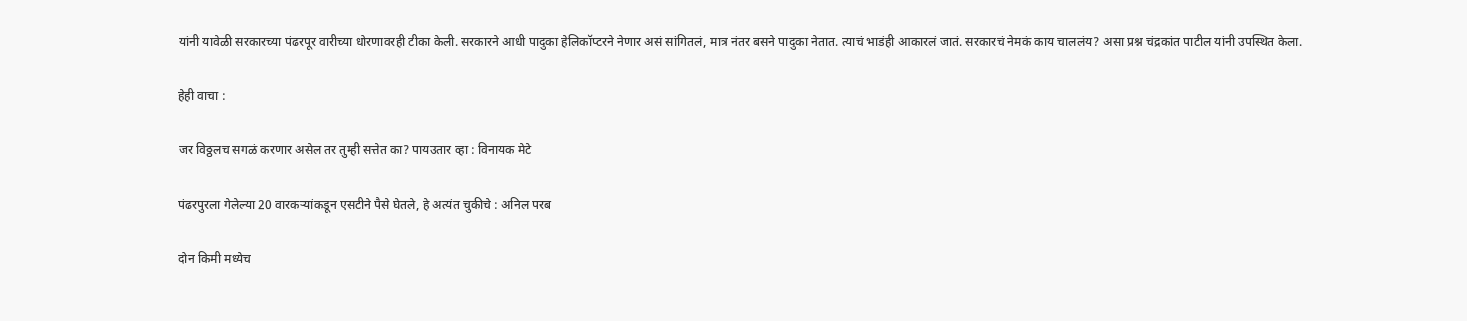यांनी यावेळी सरकारच्या पंढरपूर वारीच्या धोरणावरही टीका केली. सरकारने आधी पादुका हेलिकॉप्टरने नेणार असं सांगितलं, मात्र नंतर बसने पादुका नेतात. त्याचं भाडंही आकारलं जातं. सरकारचं नेमकं काय चाललंय? असा प्रश्न चंद्रकांत पाटील यांनी उपस्थित केला.

हेही वाचा :

जर विठ्ठलच सगळं करणार असेल तर तुम्ही सत्तेत का? पायउतार व्हा : विनायक मेटे

पंढरपुरला गेलेल्या 20 वारकऱ्यांकडून एसटीने पैसे घेतले, हे अत्यंत चुकीचे : अनिल परब

दोन किमी मध्येच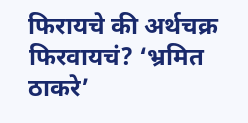फिरायचे की अर्थचक्र फिरवायचं? ‘भ्रमित ठाकरे’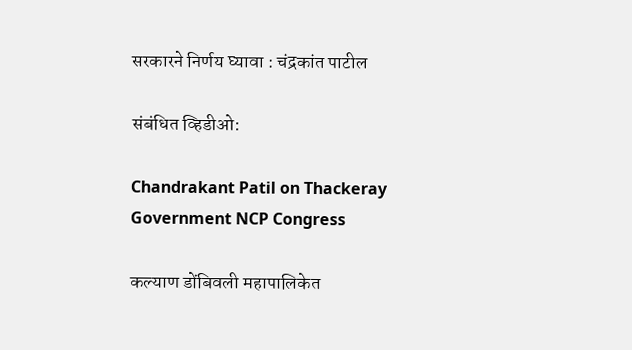सरकारने निर्णय घ्यावा : चंद्रकांत पाटील

संबंधित व्हिडीओ:

Chandrakant Patil on Thackeray Government NCP Congress

कल्याण डोंबिवली महापालिकेत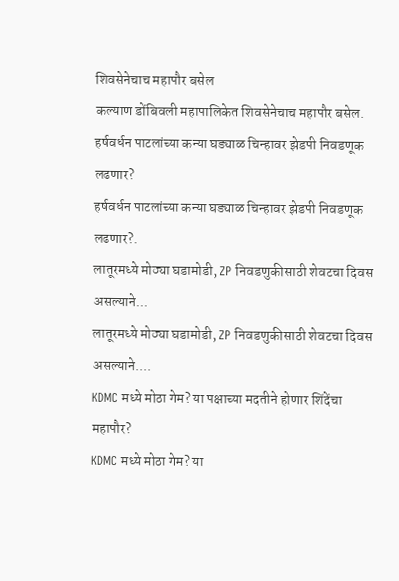शिवसेनेचाच महापौर बसेल
कल्याण डोंबिवली महापालिकेत शिवसेनेचाच महापौर बसेल.
हर्षवर्धन पाटलांच्या कन्या घड्याळ चिन्हावर झेडपी निवडणूक लढणार?
हर्षवर्धन पाटलांच्या कन्या घड्याळ चिन्हावर झेडपी निवडणूक लढणार?.
लातूरमध्ये मोठ्या घडामोडी, ZP निवडणुकीसाठी शेवटचा दिवस असल्याने...
लातूरमध्ये मोठ्या घडामोडी, ZP निवडणुकीसाठी शेवटचा दिवस असल्याने....
KDMC मध्ये मोठा गेम? या पक्षाच्या मदतीने होणार शिंदेंचा महापौर?
KDMC मध्ये मोठा गेम? या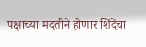पक्षाच्या मदतीने होणार शिंदेंचा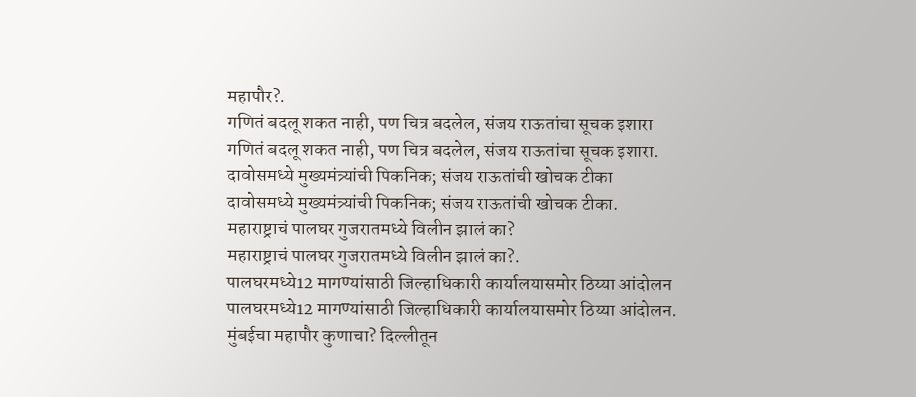महापौर?.
गणितं बदलू शकत नाही, पण चित्र बदलेल, संजय राऊतांचा सूचक इशारा
गणितं बदलू शकत नाही, पण चित्र बदलेल, संजय राऊतांचा सूचक इशारा.
दावोसमध्ये मुख्यमंत्र्यांची पिकनिक; संजय राऊतांची खोचक टीका
दावोसमध्ये मुख्यमंत्र्यांची पिकनिक; संजय राऊतांची खोचक टीका.
महाराष्ट्राचं पालघर गुजरातमध्ये विलीन झालं का?
महाराष्ट्राचं पालघर गुजरातमध्ये विलीन झालं का?.
पालघरमध्ये12 मागण्यांसाठी जिल्हाधिकारी कार्यालयासमोर ठिय्या आंदोलन
पालघरमध्ये12 मागण्यांसाठी जिल्हाधिकारी कार्यालयासमोर ठिय्या आंदोलन.
मुंबईचा महापौर कुणाचा? दिल्लीतून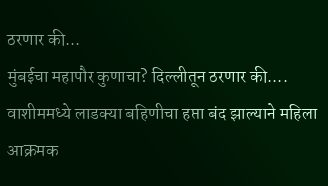ठरणार की...
मुंबईचा महापौर कुणाचा? दिल्लीतून ठरणार की....
वाशीममध्ये लाडक्या बहिणीचा हप्ता बंद झाल्याने महिला आक्रमक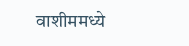वाशीममध्ये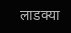लाडक्या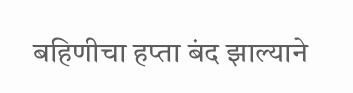बहिणीचा हप्ता बंद झाल्याने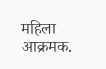महिला आक्रमक.